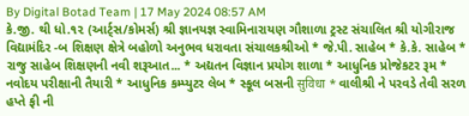By Digital Botad Team | 17 May 2024 08:57 AM
કે.જી. થી ધો.૧૨ (આર્ટ્સ/કોમર્સ) શ્રી જ્ઞાનયજ્ઞ સ્વામિનારાયણ ગૌશાળા ટ્રસ્ટ સંચાલિત શ્રી યોગીરાજ વિદ્યામંદિર -બ શિક્ષણ ક્ષેત્રે બહોળો અનુભવ ધરાવતા સંચાલકશ્રીઓ * જે.પી. સાહેબ * કે.કે. સાહેબ * રાજુ સાહેબ શિક્ષણની નવી શરૂઆત... * અદ્યતન વિજ્ઞાન પ્રયોગ શાળા * આધુનિક પ્રોજેકટર રૂમ * નવોદય પરીક્ષાની તૈયારી * આધુનિક કમ્પ્યુટર લેબ * સ્કૂલ બસની सुविधा * વાલીશ્રી ને પરવડે તેવી સરળ હપ્તે ફી ની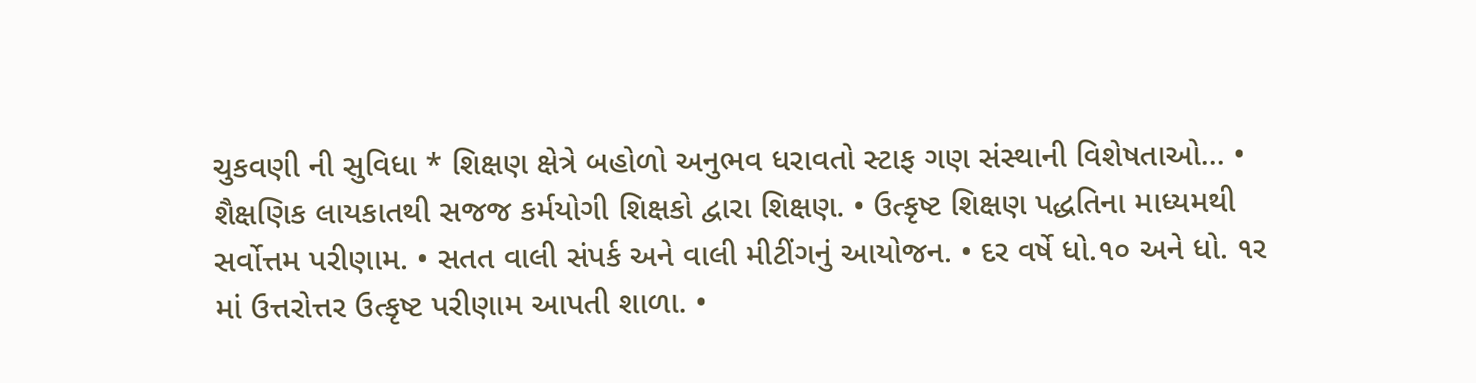ચુકવણી ની સુવિધા * શિક્ષણ ક્ષેત્રે બહોળો અનુભવ ધરાવતો સ્ટાફ ગણ સંસ્થાની વિશેષતાઓ... • શૈક્ષણિક લાયકાતથી સજજ કર્મયોગી શિક્ષકો દ્વારા શિક્ષણ. • ઉત્કૃષ્ટ શિક્ષણ પદ્ધતિના માધ્યમથી સર્વોત્તમ પરીણામ. • સતત વાલી સંપર્ક અને વાલી મીટીંગનું આયોજન. • દર વર્ષે ધો.૧૦ અને ધો. ૧ર માં ઉત્તરોત્તર ઉત્કૃષ્ટ પરીણામ આપતી શાળા. •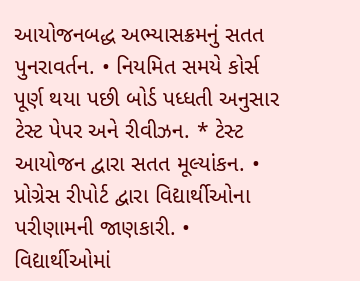આયોજનબદ્ધ અભ્યાસક્રમનું સતત પુનરાવર્તન. • નિયમિત સમયે કોર્સ પૂર્ણ થયા પછી બોર્ડ પધ્ધતી અનુસાર ટેસ્ટ પેપર અને રીવીઝન. * ટેસ્ટ આયોજન દ્વારા સતત મૂલ્યાંકન. • પ્રોગ્રેસ રીપોર્ટ દ્વારા વિદ્યાર્થીઓના પરીણામની જાણકારી. • વિદ્યાર્થીઓમાં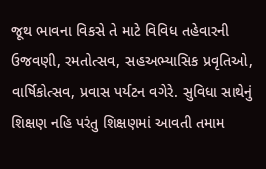જૂથ ભાવના વિકસે તે માટે વિવિધ તહેવારની ઉજવણી, રમતોત્સવ, સહઅભ્યાસિક પ્રવૃતિઓ, વાર્ષિકોત્સવ, પ્રવાસ પર્યટન વગેરે. સુવિધા સાથેનું શિક્ષણ નહિ પરંતુ શિક્ષણમાં આવતી તમામ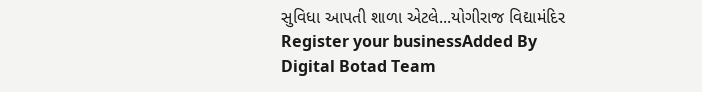સુવિધા આપતી શાળા એટલે...યોગીરાજ વિદ્યામંદિર
Register your businessAdded By
Digital Botad Team